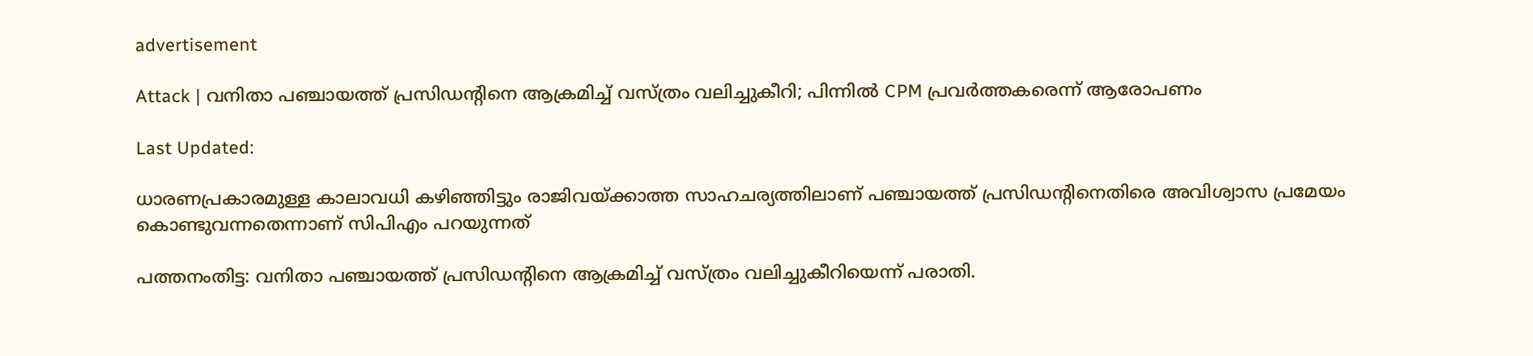advertisement

Attack | വനിതാ പഞ്ചായത്ത് പ്രസിഡന്‍റിനെ ആക്രമിച്ച് വസ്ത്രം വലിച്ചുകീറി; പിന്നിൽ CPM പ്രവർത്തകരെന്ന് ആരോപണം

Last Updated:

ധാരണപ്രകാരമുള്ള കാലാവധി കഴിഞ്ഞിട്ടും രാജിവയ്ക്കാത്ത സാഹചര്യത്തിലാണ് പഞ്ചായത്ത് പ്രസിഡന്‍റിനെതിരെ അവിശ്വാസ പ്രമേയം കൊണ്ടുവന്നതെന്നാണ് സിപിഎം പറയുന്നത്

പത്തനംതിട്ട: വനിതാ പഞ്ചായത്ത് പ്രസിഡന്‍റിനെ ആക്രമിച്ച് വസ്ത്രം വലിച്ചുകീറിയെന്ന് പരാതി.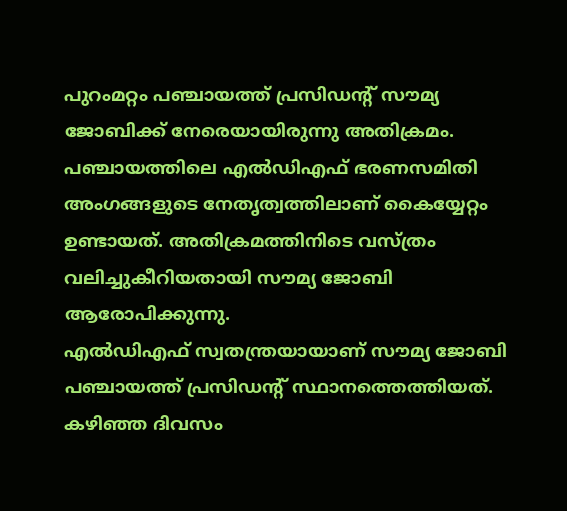പുറംമറ്റം പഞ്ചായത്ത് പ്രസിഡന്‍റ് സൗമ്യ ജോബിക്ക് നേരെയായിരുന്നു അതിക്രമം. പഞ്ചായത്തിലെ എല്‍ഡിഎഫ് ഭരണസമിതി അംഗങ്ങളുടെ നേതൃത്വത്തിലാണ് കൈയ്യേറ്റം ഉണ്ടായത്. അതിക്രമത്തിനിടെ വസ്ത്രം വലിച്ചുകീറിയതായി സൗമ്യ ജോബി ആരോപിക്കുന്നു.
എല്‍ഡിഎഫ് സ്വതന്ത്രയായാണ് സൗമ്യ ജോബി പഞ്ചായത്ത് പ്രസിഡന്‍റ് സ്ഥാനത്തെത്തിയത്. കഴിഞ്ഞ ദിവസം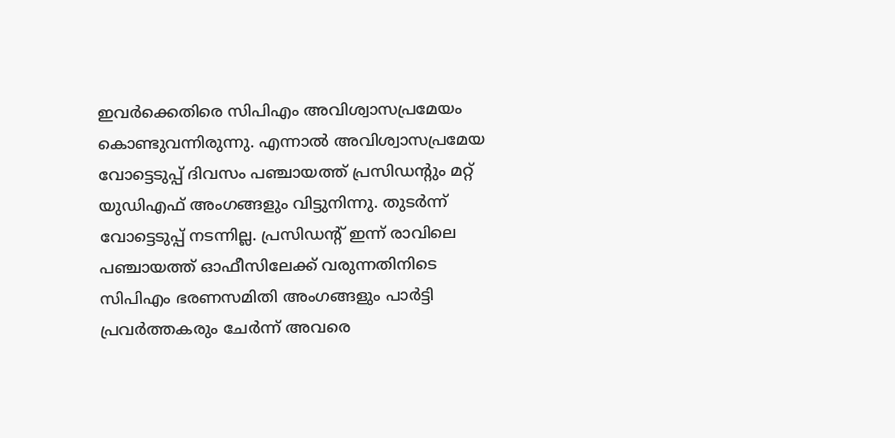ഇവർക്കെതിരെ സിപിഎം അവിശ്വാസപ്രമേയം കൊണ്ടുവന്നിരുന്നു. എന്നാല്‍ അവിശ്വാസപ്രമേയ വോട്ടെടുപ്പ് ദിവസം പഞ്ചായത്ത് പ്രസിഡന്റും മറ്റ് യുഡിഎഫ് അംഗങ്ങളും വിട്ടുനിന്നു. തുടര്‍ന്ന് വോട്ടെടുപ്പ് നടന്നില്ല. പ്രസിഡന്‍റ് ഇന്ന് രാവിലെ പഞ്ചായത്ത് ഓഫീസിലേക്ക് വരുന്നതിനിടെ സിപിഎം ഭരണസമിതി അംഗങ്ങളും പാര്‍ട്ടി പ്രവര്‍ത്തകരും ചേർന്ന് അവരെ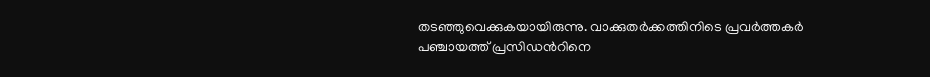തടഞ്ഞുവെക്കുകയായിരുന്നു. വാക്കുതർക്കത്തിനിടെ പ്രവർത്തകർ പഞ്ചായത്ത് പ്രസിഡന്‍റിനെ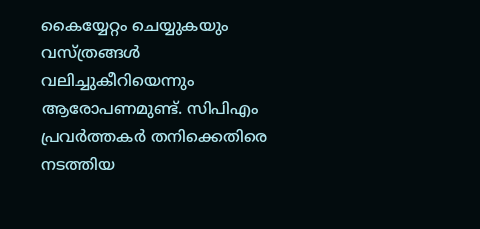കൈയ്യേറ്റം ചെയ്യുകയും വസ്ത്രങ്ങൾ വലിച്ചുകീറിയെന്നും ആരോപണമുണ്ട്. സിപിഎം പ്രവര്‍ത്തകർ തനിക്കെതിരെ നടത്തിയ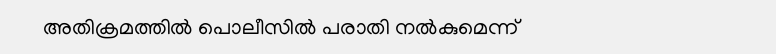അതിക്രമത്തിൽ പൊലീസില്‍ പരാതി നല്‍കുമെന്ന്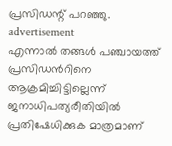പ്രസിഡന്റ് പറഞ്ഞു.
advertisement
എന്നാൽ തങ്ങൾ പഞ്ചായത്ത് പ്രസിഡന്‍റിനെ ആക്രമിച്ചിട്ടില്ലെന്ന് ജനാധിപത്യരീതിയില്‍ പ്രതിഷേധിക്കുക മാത്രമാണ്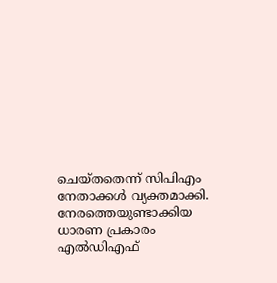ചെയ്തതെന്ന് സിപിഎം നേതാക്കള്‍ വ്യക്തമാക്കി. നേരത്തെയുണ്ടാക്കിയ ധാരണ പ്രകാരം എല്‍ഡിഎഫ്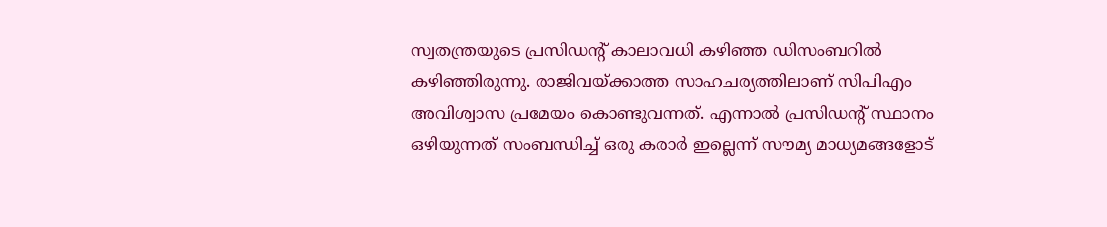സ്വതന്ത്രയുടെ പ്രസിഡന്റ് കാലാവധി കഴിഞ്ഞ ഡിസംബറില്‍ കഴിഞ്ഞിരുന്നു. രാജിവയ്ക്കാത്ത സാഹചര്യത്തിലാണ് സിപിഎം അവിശ്വാസ പ്രമേയം കൊണ്ടുവന്നത്. എന്നാല്‍ പ്രസിഡന്‍റ് സ്ഥാനം ഒഴിയുന്നത് സംബന്ധിച്ച് ഒരു കരാര്‍ ഇല്ലെന്ന് സൗമ്യ മാധ്യമങ്ങളോട്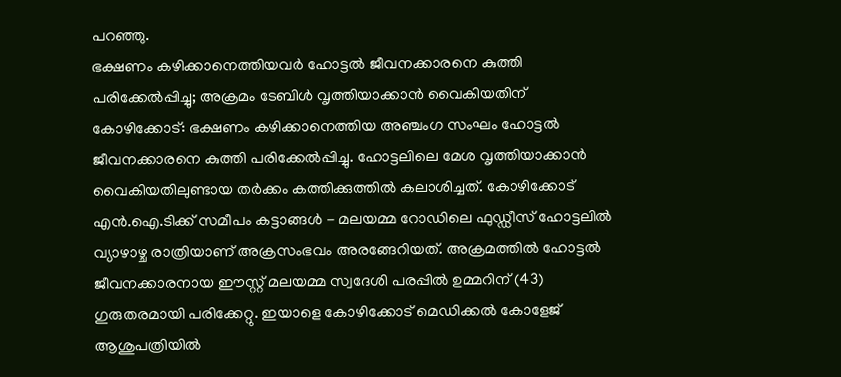പറഞ്ഞു.
ഭക്ഷണം കഴിക്കാനെത്തിയവർ ഹോട്ടൽ ജീവനക്കാരനെ കുത്തി പരിക്കേൽപ്പിച്ചു; അക്രമം ടേബിൾ വൃത്തിയാക്കാൻ വൈകിയതിന്
കോഴിക്കോട്: ഭക്ഷണം കഴിക്കാനെത്തിയ അഞ്ചംഗ സംഘം ഹോട്ടൽ ജീവനക്കാരനെ കുത്തി പരിക്കേൽപ്പിച്ചു. ഹോട്ടലിലെ മേശ വൃത്തിയാക്കാന്‍ വൈകിയതിലുണ്ടായ തര്‍ക്കം കത്തിക്കുത്തിൽ കലാശിച്ചത്. കോഴിക്കോട് എന്‍.ഐ.ടിക്ക് സമീപം കട്ടാങ്ങള്‍ - മലയമ്മ റോഡിലെ ഫുഡ്ഡീസ് ഹോട്ടലില്‍ വ്യാഴാഴ്ച രാത്രിയാണ് അക്രസംഭവം അരങ്ങേറിയത്. അക്രമത്തില്‍ ഹോട്ടൽ ജീവനക്കാരനായ ഈസ്റ്റ് മലയമ്മ സ്വദേശി പരപ്പില്‍ ഉമ്മറിന് (43) ഗുരുതരമായി പരിക്കേറ്റു. ഇയാളെ കോഴിക്കോട് മെഡിക്കൽ കോളേജ് ആശുപത്രിയിൽ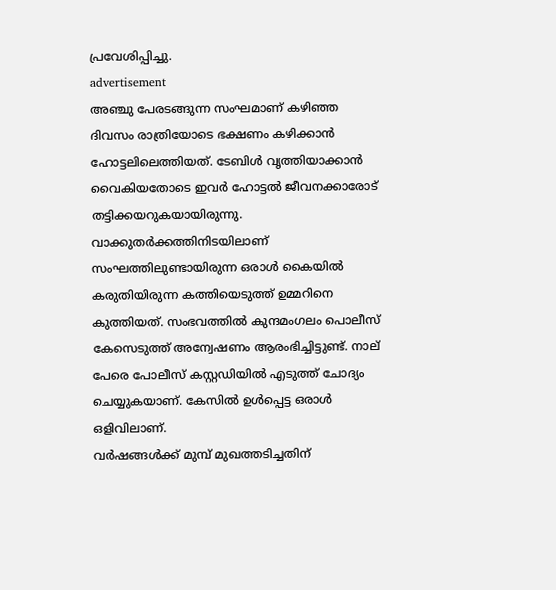പ്രവേശിപ്പിച്ചു.
advertisement
അഞ്ചു പേരടങ്ങുന്ന സംഘമാണ് കഴിഞ്ഞ ദിവസം രാത്രിയോടെ ഭക്ഷണം കഴിക്കാൻ ഹോട്ടലിലെത്തിയത്. ടേബിൾ വൃത്തിയാക്കാൻ വൈകിയതോടെ ഇവർ ഹോട്ടൽ ജീവനക്കാരോട് തട്ടിക്കയറുകയായിരുന്നു. വാക്കുതർക്കത്തിനിടയിലാണ് സംഘത്തിലുണ്ടായിരുന്ന ഒരാൾ കൈയിൽ കരുതിയിരുന്ന കത്തിയെടുത്ത് ഉമ്മറിനെ കുത്തിയത്. സംഭവത്തിൽ കുന്ദമംഗലം പൊലീസ് കേസെടുത്ത് അന്വേഷണം ആരംഭിച്ചിട്ടുണ്ട്. നാല് പേരെ പോലീസ് കസ്റ്റഡിയില്‍ എടുത്ത് ചോദ്യം ചെയ്യുകയാണ്. കേസിൽ ഉൾപ്പെട്ട ഒരാൾ ഒളിവിലാണ്.
വർഷങ്ങൾക്ക് മുമ്പ് മുഖത്തടിച്ചതിന്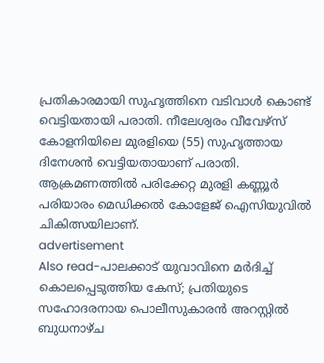പ്രതികാരമായി സുഹൃത്തിനെ വടിവാൾ കൊണ്ട് വെട്ടിയതായി പരാതി. നീലേശ്വരം വീവേഴ്സ് കോളനിയിലെ മുരളിയെ (55) സുഹൃത്തായ ദിനേശൻ വെട്ടിയതായാണ് പരാതി. ആക്രമണത്തിൽ പരിക്കേറ്റ മുരളി കണ്ണൂർ പരിയാരം മെഡിക്കൽ കോളേജ് ഐസിയുവില്‍ ചികിത്സയിലാണ്.
advertisement
Also read-പാലക്കാട് യുവാവിനെ മർദിച്ച് കൊലപ്പെടുത്തിയ കേസ്; പ്രതിയുടെ സഹോദരനായ പൊലീസുകാരൻ അറസ്റ്റിൽ
ബുധനാഴ്ച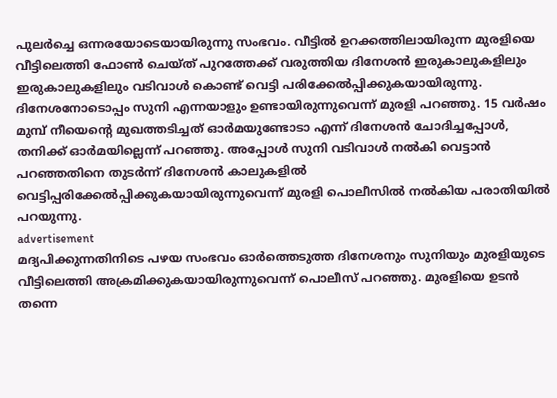പുലർച്ചെ ഒന്നരയോടെയായിരുന്നു സംഭവം. വീട്ടിൽ ഉറക്കത്തിലായിരുന്ന മുരളിയെ വീട്ടിലെത്തി ഫോൺ ചെയ്ത് പുറത്തേക്ക് വരുത്തിയ ദിനേശൻ ഇരുകാലുകളിലും ഇരുകാലുകളിലും വടിവാൾ കൊണ്ട് വെട്ടി പരിക്കേൽപ്പിക്കുകയായിരുന്നു. ദിനേശനോടൊപ്പം സുനി എന്നയാളും ഉണ്ടായിരുന്നുവെന്ന് മുരളി പറഞ്ഞു. 15 വർഷം മുമ്പ് നീയെന്റെ മുഖത്തടിച്ചത് ഓർമയുണ്ടോടാ എന്ന് ദിനേശൻ ചോദിച്ചപ്പോൾ, തനിക്ക് ഓർമയില്ലെന്ന് പറഞ്ഞു. അപ്പോൾ സുനി വടിവാൾ നൽകി വെട്ടാൻ പറഞ്ഞതിനെ തുടർന്ന് ദിനേശൻ കാലുകളിൽ വെട്ടിപ്പരിക്കേൽപ്പിക്കുകയായിരുന്നുവെന്ന് മുരളി പൊലീസിൽ നൽകിയ പരാതിയിൽ പറയുന്നു.
advertisement
മദ്യപിക്കുന്നതിനിടെ പഴയ സംഭവം ഓർത്തെടുത്ത ദിനേശനും സുനിയും മുരളിയുടെ വീട്ടിലെത്തി അക്രമിക്കുകയായിരുന്നുവെന്ന് പൊലീസ് പറഞ്ഞു. മുരളിയെ ഉടൻ തന്നെ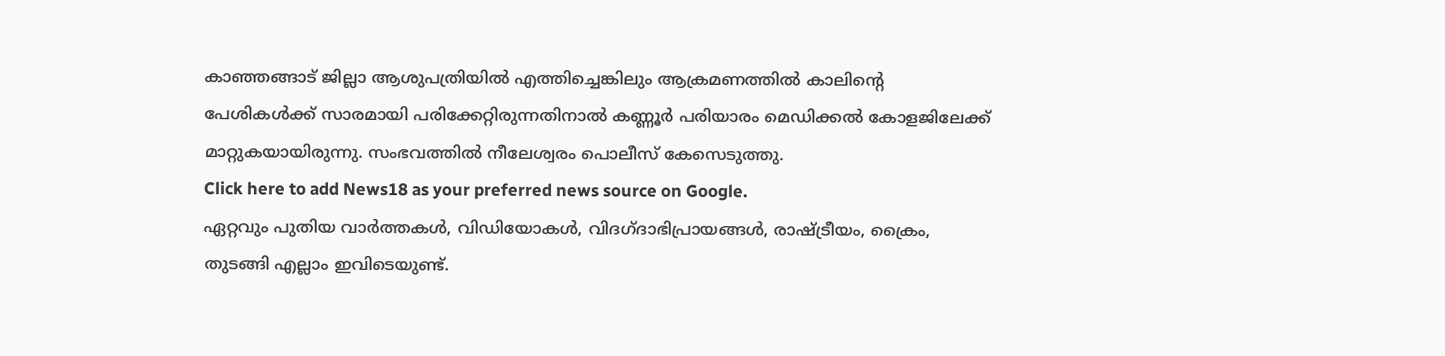കാഞ്ഞങ്ങാട് ജില്ലാ ആശുപത്രിയിൽ എത്തിച്ചെങ്കിലും ആക്രമണത്തിൽ കാലിന്റെ പേശികൾക്ക് സാരമായി പരിക്കേറ്റിരുന്നതിനാൽ കണ്ണൂർ പരിയാരം മെഡിക്കൽ കോളജിലേക്ക് മാറ്റുകയായിരുന്നു. സംഭവത്തിൽ നീലേശ്വരം പൊലീസ് കേസെടുത്തു.
Click here to add News18 as your preferred news source on Google.
ഏറ്റവും പുതിയ വാർത്തകൾ, വിഡിയോകൾ, വിദഗ്ദാഭിപ്രായങ്ങൾ, രാഷ്ട്രീയം, ക്രൈം, തുടങ്ങി എല്ലാം ഇവിടെയുണ്ട്.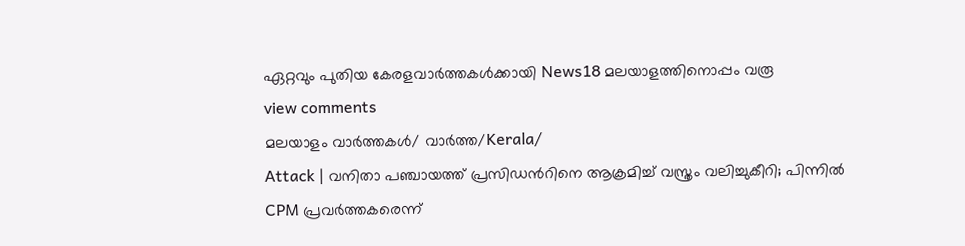ഏറ്റവും പുതിയ കേരളവാർത്തകൾക്കായി News18 മലയാളത്തിനൊപ്പം വരൂ
view comments
മലയാളം വാർത്തകൾ/ വാർത്ത/Kerala/
Attack | വനിതാ പഞ്ചായത്ത് പ്രസിഡന്‍റിനെ ആക്രമിച്ച് വസ്ത്രം വലിച്ചുകീറി; പിന്നിൽ CPM പ്രവർത്തകരെന്ന്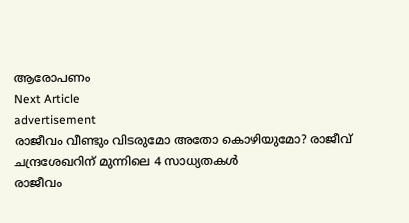ആരോപണം
Next Article
advertisement
രാജീവം വീണ്ടും വിടരുമോ അതോ കൊഴിയുമോ? രാജീവ് ചന്ദ്രശേഖറിന് മുന്നിലെ 4 സാധ്യതകൾ
രാജീവം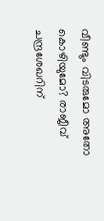വീണ്ടും വിടരുമോ അതോ കൊഴിയുമോ? രാജീവ് ചന്ദ്രശേഖറിന്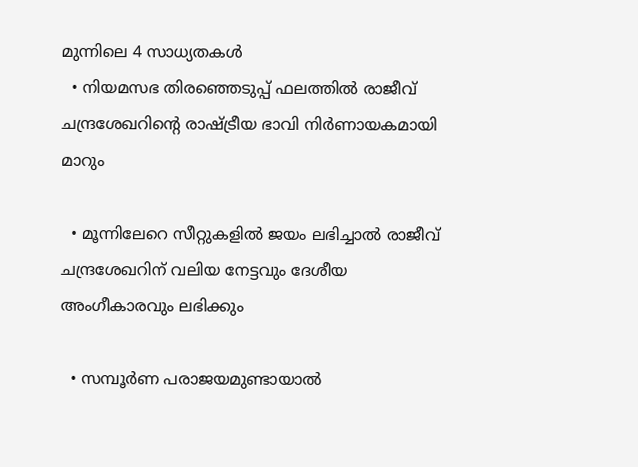മുന്നിലെ 4 സാധ്യതകൾ
  • നിയമസഭ തിരഞ്ഞെടുപ്പ് ഫലത്തിൽ രാജീവ് ചന്ദ്രശേഖറിന്റെ രാഷ്ട്രീയ ഭാവി നിർണായകമായി മാറും

  • മൂന്നിലേറെ സീറ്റുകളിൽ ജയം ലഭിച്ചാൽ രാജീവ് ചന്ദ്രശേഖറിന് വലിയ നേട്ടവും ദേശീയ അംഗീകാരവും ലഭിക്കും

  • സമ്പൂർണ പരാജയമുണ്ടായാൽ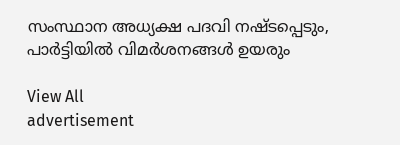സംസ്ഥാന അധ്യക്ഷ പദവി നഷ്ടപ്പെടും, പാർട്ടിയിൽ വിമർശനങ്ങൾ ഉയരും

View All
advertisement